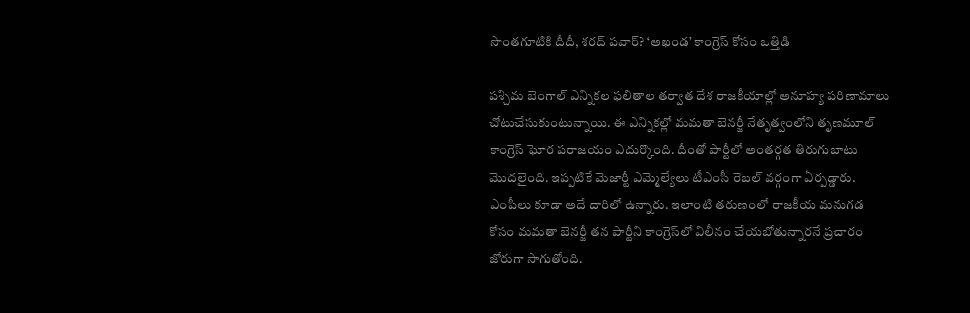సొంతగూటికి దీదీ, శరద్ పవార్? ‘అఖండ’ కాంగ్రెస్ కోసం ఒత్తిడి

పశ్చిమ బెంగాల్‌ ఎన్నికల ఫలితాల తర్వాత దేశ రాజకీయాల్లో అనూహ్య పరిణామాలు చోటుచేసుకుంటున్నాయి. ఈ ఎన్నికల్లో మమతా బెనర్జీ నేతృత్వంలోని తృణమూల్ కాంగ్రెస్ ఘోర పరాజయం ఎదుర్కొంది. దీంతో పార్టీలో అంతర్గత తిరుగుబాటు మొదలైంది. ఇప్పటికే మెజార్టీ ఎమ్మెల్యేలు టీఎంసీ రెబల్ వర్గంగా ఏర్పడ్డారు. ఎంపీలు కూడా అదే దారిలో ఉన్నారు. ఇలాంటి తరుణంలో రాజకీయ మనుగడ కోసం మమతా బెనర్జీ తన పార్టీని కాంగ్రెస్‌లో విలీనం చేయబోతున్నారనే ప్రచారం జోరుగా సాగుతోంది.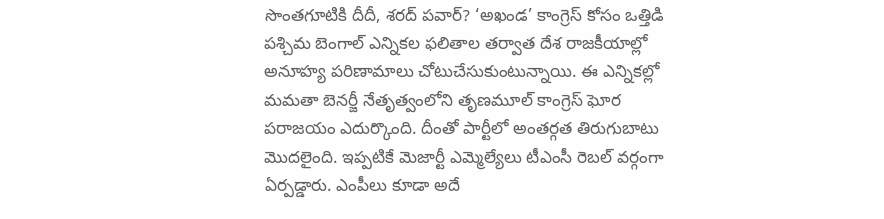సొంతగూటికి దీదీ, శరద్ పవార్? ‘అఖండ’ కాంగ్రెస్ కోసం ఒత్తిడి
పశ్చిమ బెంగాల్‌ ఎన్నికల ఫలితాల తర్వాత దేశ రాజకీయాల్లో అనూహ్య పరిణామాలు చోటుచేసుకుంటున్నాయి. ఈ ఎన్నికల్లో మమతా బెనర్జీ నేతృత్వంలోని తృణమూల్ కాంగ్రెస్ ఘోర పరాజయం ఎదుర్కొంది. దీంతో పార్టీలో అంతర్గత తిరుగుబాటు మొదలైంది. ఇప్పటికే మెజార్టీ ఎమ్మెల్యేలు టీఎంసీ రెబల్ వర్గంగా ఏర్పడ్డారు. ఎంపీలు కూడా అదే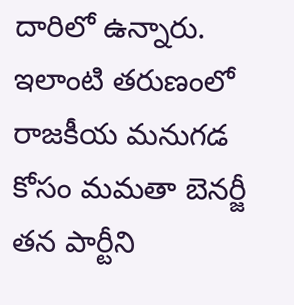దారిలో ఉన్నారు. ఇలాంటి తరుణంలో రాజకీయ మనుగడ కోసం మమతా బెనర్జీ తన పార్టీని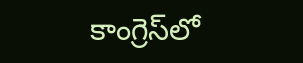కాంగ్రెస్‌లో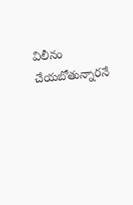విలీనం చేయబోతున్నారనే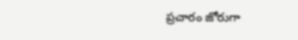ప్రచారం జోరుగా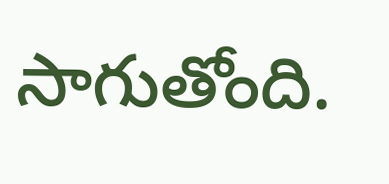సాగుతోంది.